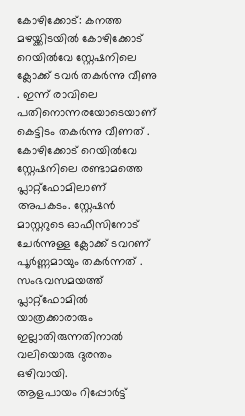കോഴിക്കോട്: കനത്ത മഴയ്ക്കിടയിൽ കോഴിക്കോട് റെയിൽവേ സ്റ്റേഷനിലെ ക്ലോക്ക് ടവർ തകർന്നു വീണു . ഇന്ന് രാവിലെ പതിനൊന്നരയോടെയാണ് കെട്ടിടം തകർന്നു വീണത് . കോഴിക്കോട് റെയിൽവേ സ്റ്റേഷനിലെ രണ്ടാമത്തെ പ്ലാറ്റ്ഫോമിലാണ് അപകടം. സ്റ്റേഷൻ മാസ്റ്ററുടെ ഓഫീസിനോട് ചേർന്നുള്ള ക്ലോക്ക് ടവറണ് പൂർണ്ണമായും തകർന്നത് . സംഭവസമയത്ത് പ്ലാറ്റ്ഫോമിൽ യാത്രക്കാരാരും ഇല്ലാതിരുന്നതിനാൽ വലിയൊരു ദുരന്തം ഒഴിവായി.
ആളപായം റിപ്പോർട്ട്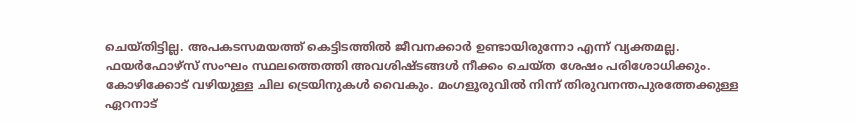ചെയ്തിട്ടില്ല. അപകടസമയത്ത് കെട്ടിടത്തിൽ ജീവനക്കാർ ഉണ്ടായിരുന്നോ എന്ന് വ്യക്തമല്ല. ഫയർഫോഴ്സ് സംഘം സ്ഥലത്തെത്തി അവശിഷ്ടങ്ങൾ നീക്കം ചെയ്ത ശേഷം പരിശോധിക്കും. കോഴിക്കോട് വഴിയുള്ള ചില ട്രെയിനുകൾ വൈകും. മംഗളൂരുവിൽ നിന്ന് തിരുവനന്തപുരത്തേക്കുള്ള ഏറനാട്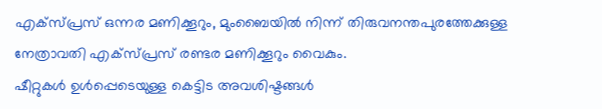എക്സ്പ്രസ് ഒന്നര മണിക്കൂറും, മുംബൈയിൽ നിന്ന് തിരുവനന്തപുരത്തേക്കുള്ള നേത്രാവതി എക്സ്പ്രസ് രണ്ടര മണിക്കൂറും വൈകും.
ഷീറ്റുകൾ ഉൾപ്പെടെയുള്ള കെട്ടിട അവശിഷ്ടങ്ങൾ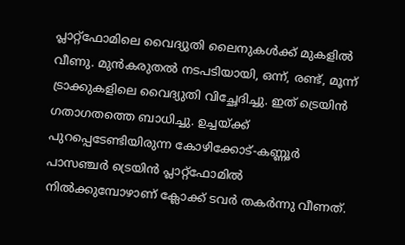പ്ലാറ്റ്ഫോമിലെ വൈദ്യുതി ലൈനുകൾക്ക് മുകളിൽ വീണു. മുൻകരുതൽ നടപടിയായി, ഒന്ന്, രണ്ട്, മൂന്ന് ട്രാക്കുകളിലെ വൈദ്യുതി വിച്ഛേദിച്ചു. ഇത് ട്രെയിൻ ഗതാഗതത്തെ ബാധിച്ചു. ഉച്ചയ്ക്ക് പുറപ്പെടേണ്ടിയിരുന്ന കോഴിക്കോട്-കണ്ണൂർ പാസഞ്ചർ ട്രെയിൻ പ്ലാറ്റ്ഫോമിൽ നിൽക്കുമ്പോഴാണ് ക്ലോക്ക് ടവർ തകർന്നു വീണത്.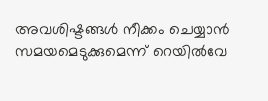അവശിഷ്ടങ്ങൾ നീക്കം ചെയ്യാൻ സമയമെടുക്കുമെന്ന് റെയിൽവേ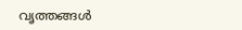വൃത്തങ്ങൾ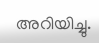അറിയിച്ചു.